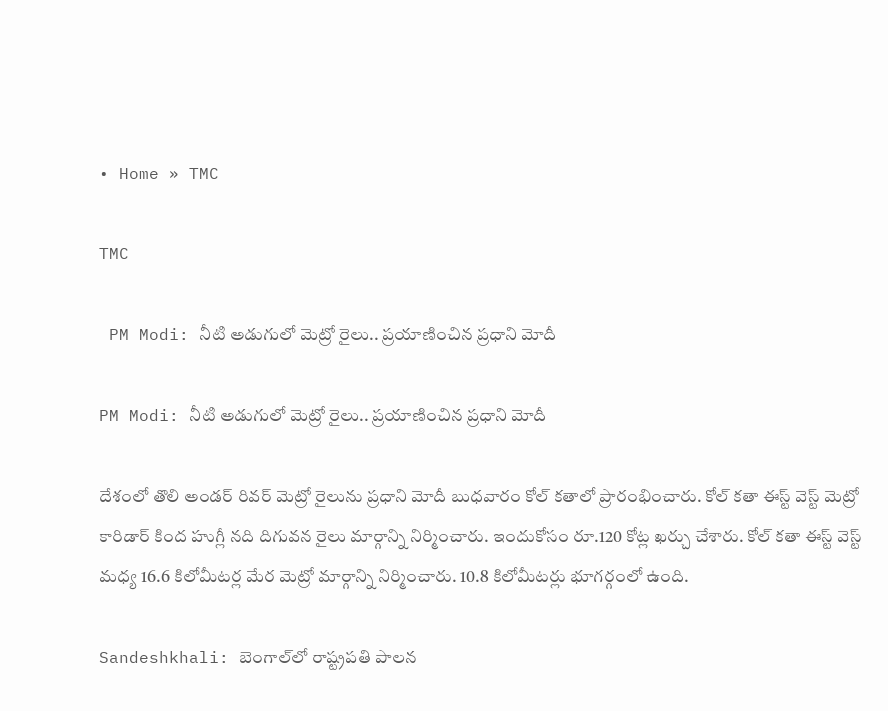• Home » TMC

TMC

 PM Modi: నీటి అడుగులో మెట్రో రైలు.. ప్రయాణించిన ప్రధాని మోదీ

PM Modi: నీటి అడుగులో మెట్రో రైలు.. ప్రయాణించిన ప్రధాని మోదీ

దేశంలో తొలి అండర్ రివర్ మెట్రో రైలును ప్రధాని మోదీ బుధవారం కోల్ కతాలో ప్రారంభించారు. కోల్ కతా ఈస్ట్ వెస్ట్ మెట్రో కారిడార్ కింద హుగ్లీ నది దిగువన రైలు మార్గాన్ని నిర్మించారు. ఇందుకోసం రూ.120 కోట్ల ఖర్చు చేశారు. కోల్ కతా ఈస్ట్ వెస్ట్ మధ్య 16.6 కిలోమీటర్ల మేర మెట్రో మార్గాన్ని నిర్మించారు. 10.8 కిలోమీటర్లు భూగర్గంలో ఉంది.

Sandeshkhali: బెంగాల్‌లో రాష్ట్రపతి పాలన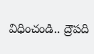విధించండి.. ద్రౌపది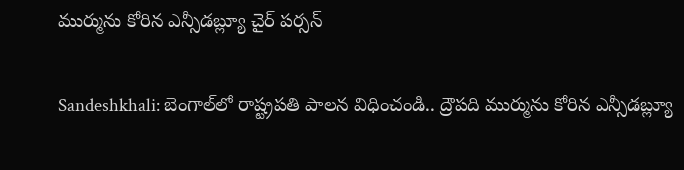ముర్మును కోరిన ఎన్సీడబ్ల్యూ చైర్ పర్సన్

Sandeshkhali: బెంగాల్‌లో రాష్ట్రపతి పాలన విధించండి.. ద్రౌపది ముర్మును కోరిన ఎన్సీడబ్ల్యూ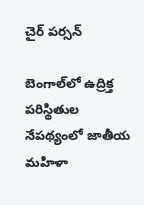చైర్ పర్సన్

బెంగాల్‌లో ఉద్రిక్త పరిస్థితుల నేపథ్యంలో జాతీయ మహిళా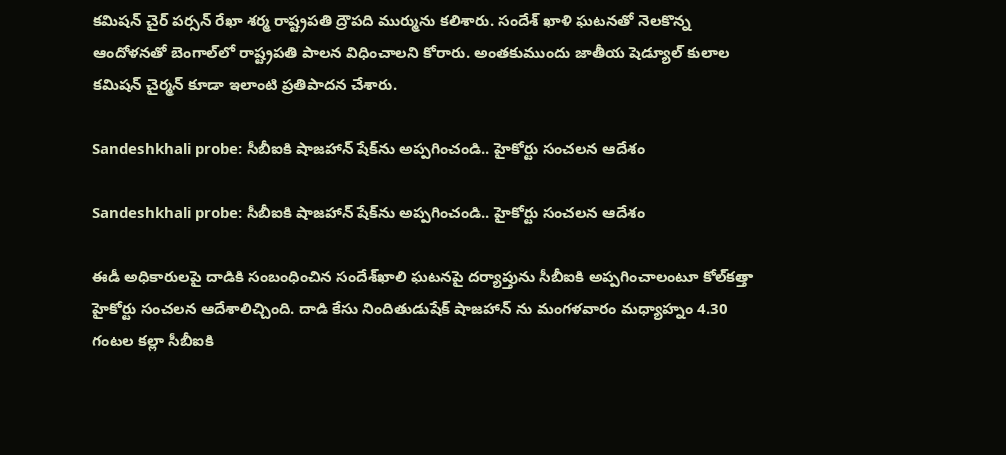కమిషన్ చైర్ పర్సన్ రేఖా శర్మ రాష్ట్రపతి ద్రౌపది ముర్మును కలిశారు. సందేశ్ ఖాళి ఘటనతో నెలకొన్న ఆందోళనతో బెంగాల్‌లో రాష్ట్రపతి పాలన విధించాలని కోరారు. అంతకుముందు జాతీయ షెడ్యూల్ కులాల కమిషన్ చైర్మన్ కూడా ఇలాంటి ప్రతిపాదన చేశారు.

Sandeshkhali probe: సీబీఐకి షాజహాన్ షేక్‌ను అప్పగించండి.. హైకోర్టు సంచలన ఆదేశం

Sandeshkhali probe: సీబీఐకి షాజహాన్ షేక్‌ను అప్పగించండి.. హైకోర్టు సంచలన ఆదేశం

ఈడీ అధికారులపై దాడికి సంబంధించిన సందేశ్‌ఖాలి ఘటనపై దర్యాప్తును సీబీఐకి అప్పగించాలంటూ కోల్‌కత్తా హైకోర్టు సంచలన ఆదేశాలిచ్చింది. దాడి కేసు నిందితుడుషేక్ షాజహాన్ ను మంగళవారం మధ్యాహ్నం 4.30 గంటల కల్లా సీబీఐకి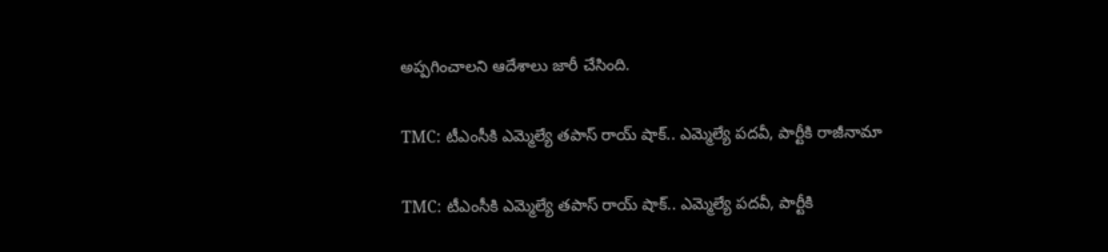అప్పగించాలని ఆదేశాలు జారీ చేసింది.

TMC: టీఎంసీకి ఎమ్మెల్యే తపాస్ రాయ్ షాక్.. ఎమ్మెల్యే పదవీ, పార్టీకి రాజీనామా

TMC: టీఎంసీకి ఎమ్మెల్యే తపాస్ రాయ్ షాక్.. ఎమ్మెల్యే పదవీ, పార్టీకి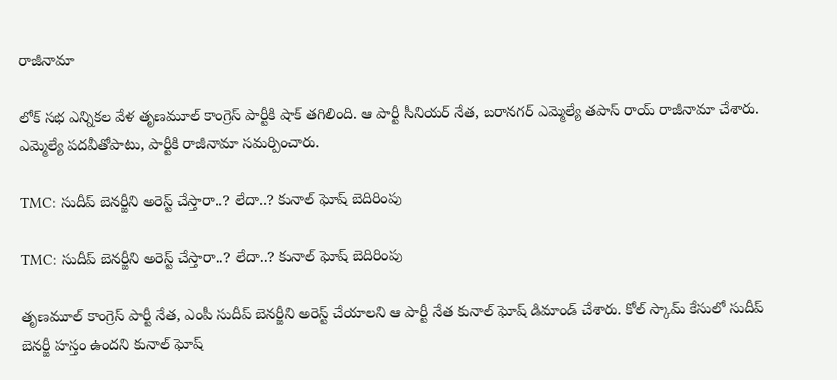రాజీనామా

లోక్ సభ ఎన్నికల వేళ తృణమూల్ కాంగ్రెస్ పార్టీకి షాక్ తగిలింది. ఆ పార్టీ సీనియర్ నేత, బరానగర్ ఎమ్మెల్యే తపాస్ రాయ్ రాజీనామా చేశారు. ఎమ్మెల్యే పదవీతోపాటు, పార్టీకి రాజీనామా సమర్పించారు.

TMC: సుదీప్ బెనర్జీని అరెస్ట్ చేస్తారా..? లేదా..? కునాల్ ఘోష్ బెదిరింపు

TMC: సుదీప్ బెనర్జీని అరెస్ట్ చేస్తారా..? లేదా..? కునాల్ ఘోష్ బెదిరింపు

తృణమూల్ కాంగ్రెస్ పార్టీ నేత, ఎంపీ సుదీప్ బెనర్జీని అరెస్ట్ చేయాలని ఆ పార్టీ నేత కునాల్ ఘోష్ డిమాండ్ చేశారు. కోల్ స్కామ్ కేసులో సుదీప్ బెనర్జీ హస్తం ఉందని కునాల్ ఘోష్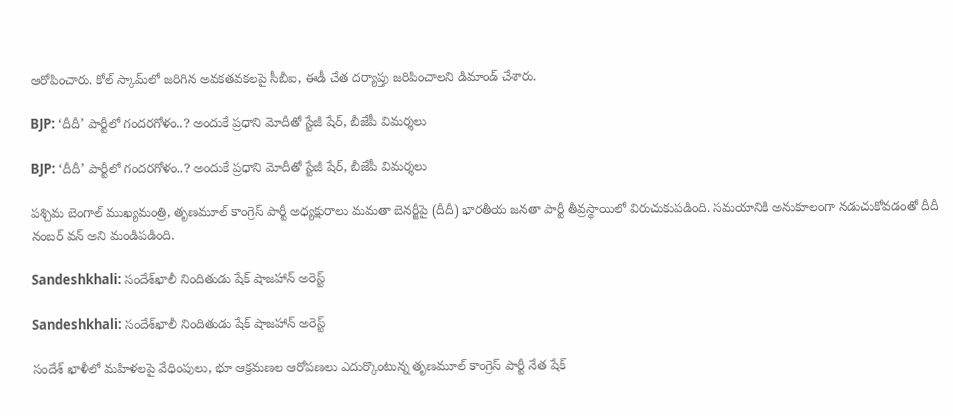ఆరోపించారు. కోల్ స్కామ్‌‌లో జరిగిన అవకతవకలపై సీబీఐ, ఈడీ చేత దర్యాప్తు జరిపించాలని డిమాండ్ చేశారు.

BJP: ‘దీదీ’ పార్టీలో గందరగోళం..? అందుకే ప్రధాని మోదీతో స్టేజీ షేర్, బీజేపీ విమర్శలు

BJP: ‘దీదీ’ పార్టీలో గందరగోళం..? అందుకే ప్రధాని మోదీతో స్టేజీ షేర్, బీజేపీ విమర్శలు

పశ్చిమ బెంగాల్ ముఖ్యమంత్రి, తృణమూల్ కాంగ్రెస్ పార్టీ అధ్యక్షురాలు మమతా బెనర్జీపై (దీదీ) భారతీయ జనతా పార్టీ తీవ్రస్థాయిలో విరుచుకుపడింది. సమయానికి అనుకూలంగా నడుచుకోవడంతో దీదీ నంబర్ వన్ అని మండిపడింది.

Sandeshkhali: సందేశ్‌ఖాలీ నిందితుడు షేక్ షాజహాన్ అరెస్ట్

Sandeshkhali: సందేశ్‌ఖాలీ నిందితుడు షేక్ షాజహాన్ అరెస్ట్

సందేశ్ ఖాళీలో మహిళలపై వేధింపులు, భూ ఆక్రమణల ఆరోపణలు ఎదుర్కొంటున్న తృణమూల్ కాంగ్రెస్ పార్టీ నేత షేక్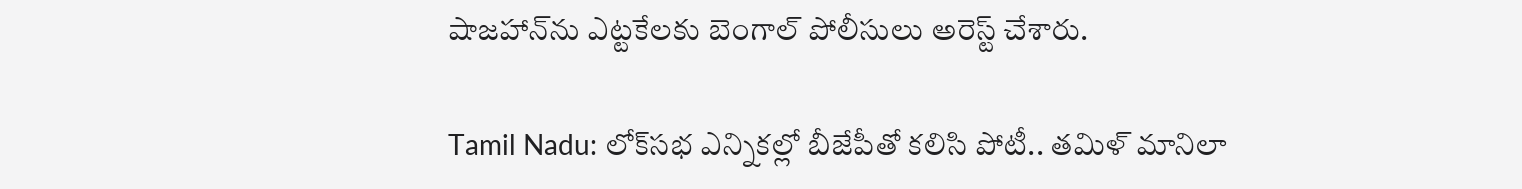షాజహాన్‌ను ఎట్టకేలకు బెంగాల్ పోలీసులు అరెస్ట్ చేశారు.

Tamil Nadu: లోక్‌సభ ఎన్నికల్లో బీజేపీతో కలిసి పోటీ.. తమిళ్ మానిలా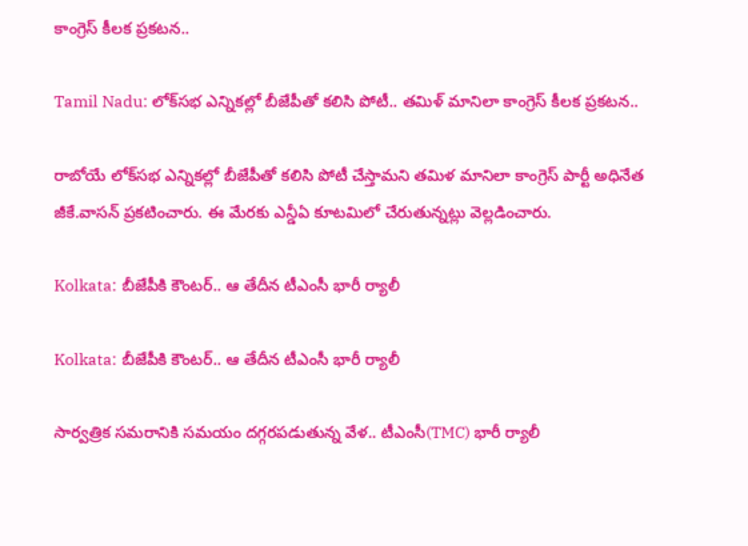కాంగ్రెస్ కీలక ప్రకటన..

Tamil Nadu: లోక్‌సభ ఎన్నికల్లో బీజేపీతో కలిసి పోటీ.. తమిళ్ మానిలా కాంగ్రెస్ కీలక ప్రకటన..

రాబోయే లోక్‌సభ ఎన్నికల్లో బీజేపీతో కలిసి పోటీ చేస్తామని తమిళ మానిలా కాంగ్రెస్ పార్టీ అధినేత జీకే.వాసన్ ప్రకటించారు. ఈ మేరకు ఎన్డీఏ కూటమిలో చేరుతున్నట్లు వెల్లడించారు.

Kolkata: బీజేపీకి కౌంటర్.. ఆ తేదీన టీఎంసీ భారీ ర్యాలీ

Kolkata: బీజేపీకి కౌంటర్.. ఆ తేదీన టీఎంసీ భారీ ర్యాలీ

సార్వత్రిక సమరానికి సమయం దగ్గరపడుతున్న వేళ.. టీఎంసీ(TMC) భారీ ర్యాలీ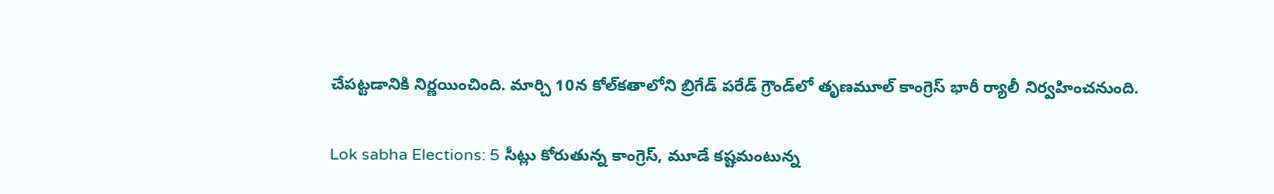చేపట్టడానికి నిర్ణయించింది. మార్చి 10న కోల్‌కతాలోని బ్రిగేడ్ పరేడ్ గ్రౌండ్‌లో తృణమూల్ కాంగ్రెస్ భారీ ర్యాలీ నిర్వహించనుంది.

Lok sabha Elections: 5 సీట్లు కోరుతున్న కాంగ్రెస్, మూడే కష్టమంటున్న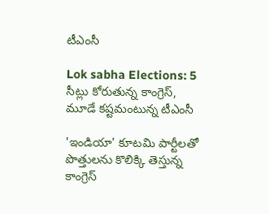టీఎంసీ

Lok sabha Elections: 5 సీట్లు కోరుతున్న కాంగ్రెస్, మూడే కష్టమంటున్న టీఎంసీ

'ఇండియా' కూటమి పార్టీలతో పొత్తులను కొలిక్కి తెస్తున్న కాంగ్రెస్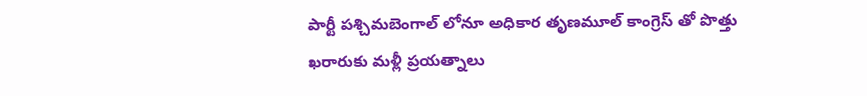పార్టీ పశ్చిమబెంగాల్‌ లోనూ అధికార తృణమూల్ కాంగ్రెస్‌ తో పొత్తు ఖరారుకు మళ్లీ ప్రయత్నాలు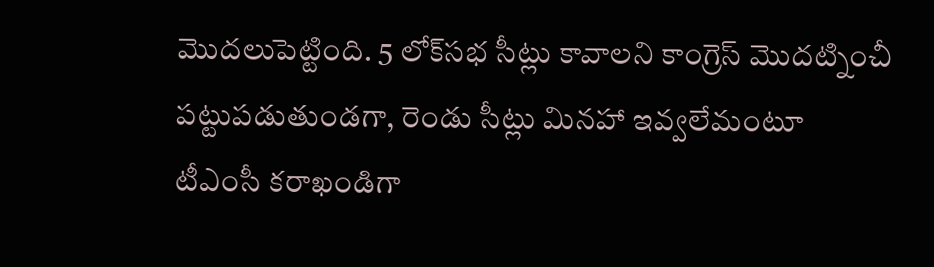మొదలుపెట్టింది. 5 లోక్‌సభ సీట్లు కావాలని కాంగ్రెస్ మొదట్నించీ పట్టుపడుతుండగా, రెండు సీట్లు మినహా ఇవ్వలేమంటూ టీఎంసీ కరాఖండిగా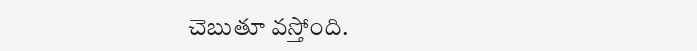చెబుతూ వస్తోంది.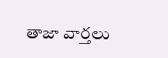తాజా వార్తలు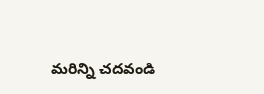మరిన్ని చదవండి